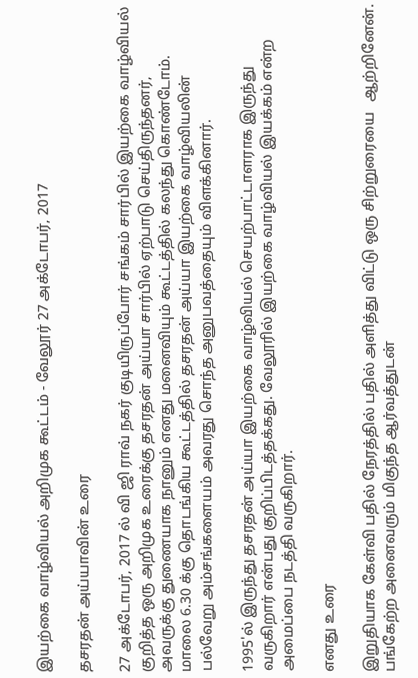இயற்கை வாழ்வியல் அறிமுக கூட்டம் - வேலூர் 27 அக்டோபர், 2017

தசரதன் அய்யாவின் உரை

27 அக்டோபர், 2017 ல் வி ஜி ராவ் நகர் குடியிருப்போர் சங்கம் சார்பில் இயற்கை வாழ்வியல் குறித்த ஒரு அறிமுக உரைக்கு தசரதன் அய்யா சார்பில் ஏற்பாடு செய்திருந்தனர், அவருக்கு துணையாக நானும் எனது மனைவியும் கூட்டத்தில் கலந்து கொண்டோம். மாலை 6.30 க்கு தொடங்கிய கூட்டத்தில் தசரதன் அய்யா இயற்கை வாழ்வியலின் பல்வேறு அம்சங்களையம் அவரது சொந்த அனுபவத்தையும் விளக்கினார்.

1995'ல் இருந்து தசரதன் அய்யா இயற்கை வாழ்வியல் செயற்பாட்டாளராக இருந்து வருகிறார் என்பது குறிப்பிடத்தக்கது. வேலூரில் இயற்கை வாழ்வியல் இயக்கம் என்ற அமைப்பை நடத்தி வருகிறார்.

எனது உரை

இறுதியாக கேள்வி பதில் நேரத்தில் பதில் அளித்து விட்டு ஒரு சிற்றுரையை   ஆற்றினேன். பங்கேற்ற அனைவரும் மிகுந்த ஆர்வத்துடன்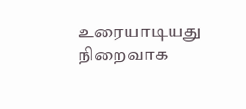உரையாடியது நிறைவாக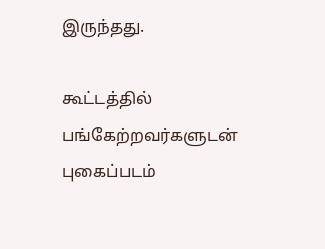இருந்தது.

கூட்டத்தில் பங்கேற்றவர்களுடன் புகைப்படம்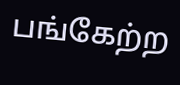பங்கேற்ற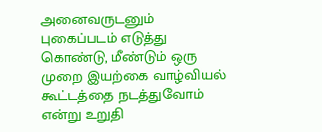அனைவருடனும் புகைப்படம் எடுத்து கொண்டு, மீண்டும் ஒரு முறை இயற்கை வாழ்வியல் கூட்டத்தை நடத்துவோம் என்று உறுதி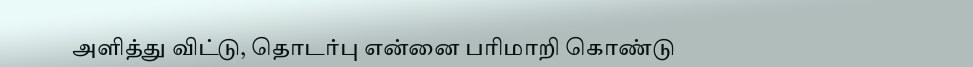அளித்து விட்டு, தொடர்பு என்னை பரிமாறி கொண்டு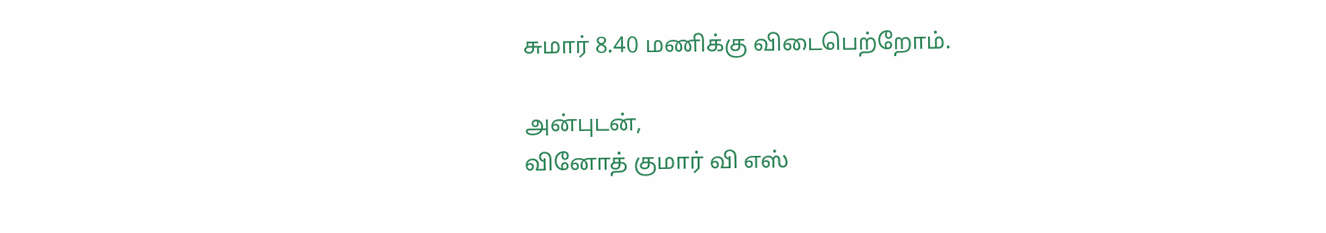சுமார் 8.40 மணிக்கு விடைபெற்றோம்.

அன்புடன்,
வினோத் குமார் வி எஸ்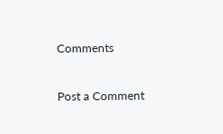Comments

Post a Comment